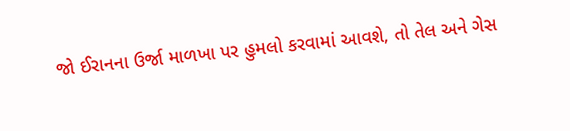જો ઈરાનના ઉર્જા માળખા પર હુમલો કરવામાં આવશે, તો તેલ અને ગેસ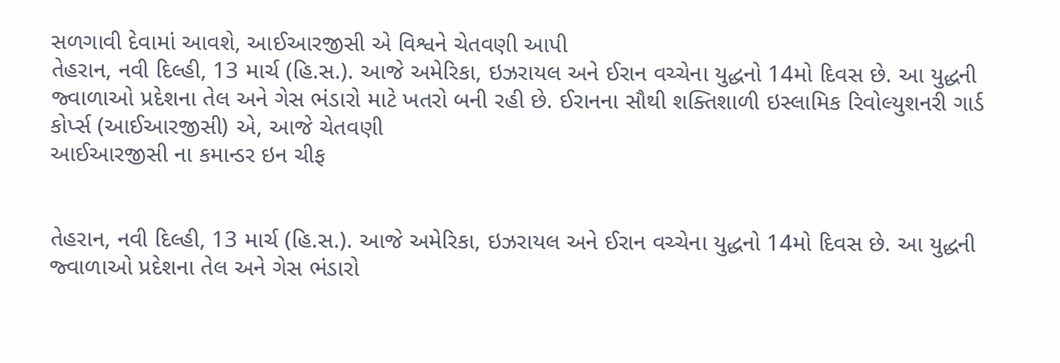સળગાવી દેવામાં આવશે, આઈઆરજીસી એ વિશ્વને ચેતવણી આપી
તેહરાન, નવી દિલ્હી, 13 માર્ચ (હિ.સ.). આજે અમેરિકા, ઇઝરાયલ અને ઈરાન વચ્ચેના યુદ્ધનો 14મો દિવસ છે. આ યુદ્ધની જ્વાળાઓ પ્રદેશના તેલ અને ગેસ ભંડારો માટે ખતરો બની રહી છે. ઈરાનના સૌથી શક્તિશાળી ઇસ્લામિક રિવોલ્યુશનરી ગાર્ડ કોર્પ્સ (આઈઆરજીસી) એ, આજે ચેતવણી
આઈઆરજીસી ના કમાન્ડર ઇન ચીફ


તેહરાન, નવી દિલ્હી, 13 માર્ચ (હિ.સ.). આજે અમેરિકા, ઇઝરાયલ અને ઈરાન વચ્ચેના યુદ્ધનો 14મો દિવસ છે. આ યુદ્ધની જ્વાળાઓ પ્રદેશના તેલ અને ગેસ ભંડારો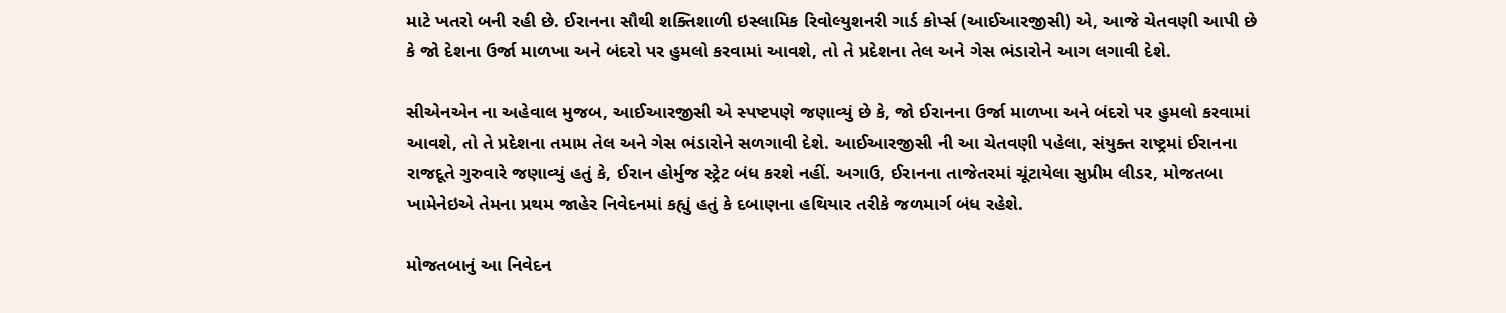માટે ખતરો બની રહી છે. ઈરાનના સૌથી શક્તિશાળી ઇસ્લામિક રિવોલ્યુશનરી ગાર્ડ કોર્પ્સ (આઈઆરજીસી) એ, આજે ચેતવણી આપી છે કે જો દેશના ઉર્જા માળખા અને બંદરો પર હુમલો કરવામાં આવશે, તો તે પ્રદેશના તેલ અને ગેસ ભંડારોને આગ લગાવી દેશે.

સીએનએન ના અહેવાલ મુજબ, આઈઆરજીસી એ સ્પષ્ટપણે જણાવ્યું છે કે, જો ઈરાનના ઉર્જા માળખા અને બંદરો પર હુમલો કરવામાં આવશે, તો તે પ્રદેશના તમામ તેલ અને ગેસ ભંડારોને સળગાવી દેશે. આઈઆરજીસી ની આ ચેતવણી પહેલા, સંયુક્ત રાષ્ટ્રમાં ઈરાનના રાજદૂતે ગુરુવારે જણાવ્યું હતું કે, ઈરાન હોર્મુજ સ્ટ્રેટ બંધ કરશે નહીં. અગાઉ, ઈરાનના તાજેતરમાં ચૂંટાયેલા સુપ્રીમ લીડર, મોજતબા ખામેનેઇએ તેમના પ્રથમ જાહેર નિવેદનમાં કહ્યું હતું કે દબાણના હથિયાર તરીકે જળમાર્ગ બંધ રહેશે.

મોજતબાનું આ નિવેદન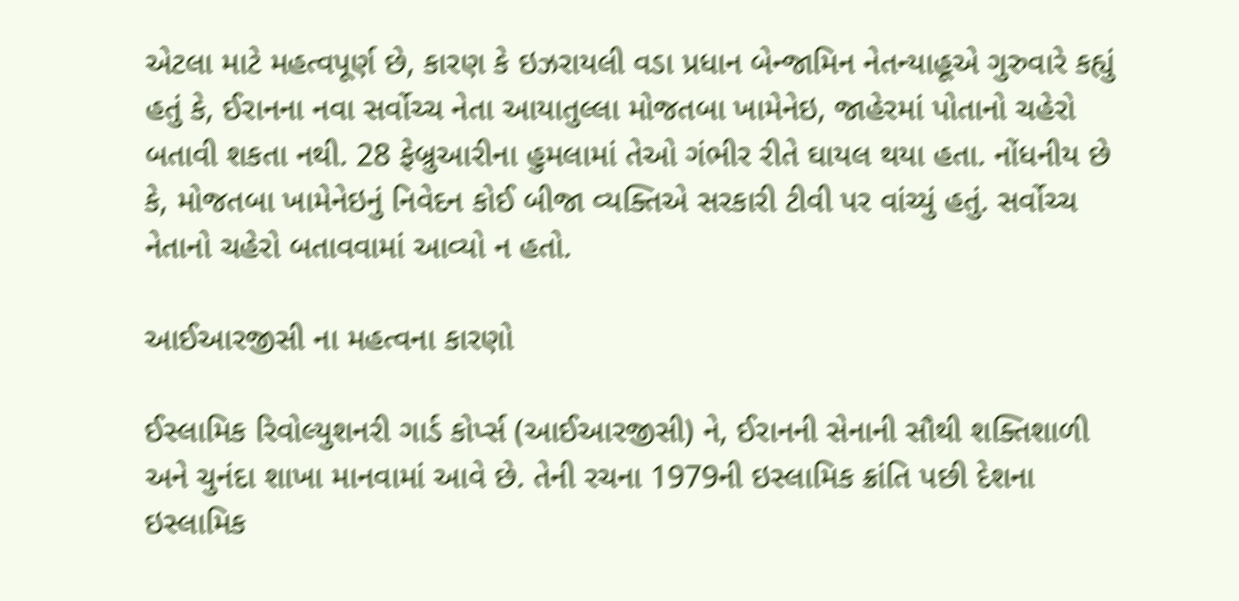એટલા માટે મહત્વપૂર્ણ છે, કારણ કે ઇઝરાયલી વડા પ્રધાન બેન્જામિન નેતન્યાહૂએ ગુરુવારે કહ્યું હતું કે, ઈરાનના નવા સર્વોચ્ચ નેતા આયાતુલ્લા મોજતબા ખામેનેઇ, જાહેરમાં પોતાનો ચહેરો બતાવી શકતા નથી. 28 ફેબ્રુઆરીના હુમલામાં તેઓ ગંભીર રીતે ઘાયલ થયા હતા. નોંધનીય છે કે, મોજતબા ખામેનેઇનું નિવેદન કોઈ બીજા વ્યક્તિએ સરકારી ટીવી પર વાંચ્યું હતું. સર્વોચ્ચ નેતાનો ચહેરો બતાવવામાં આવ્યો ન હતો.

આઈઆરજીસી ના મહત્વના કારણો

ઈસ્લામિક રિવોલ્યુશનરી ગાર્ડ કોર્પ્સ (આઈઆરજીસી) ને, ઈરાનની સેનાની સૌથી શક્તિશાળી અને ચુનંદા શાખા માનવામાં આવે છે. તેની રચના 1979ની ઇસ્લામિક ક્રાંતિ પછી દેશના ઇસ્લામિક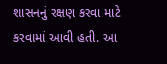શાસનનું રક્ષણ કરવા માટે કરવામાં આવી હતી. આ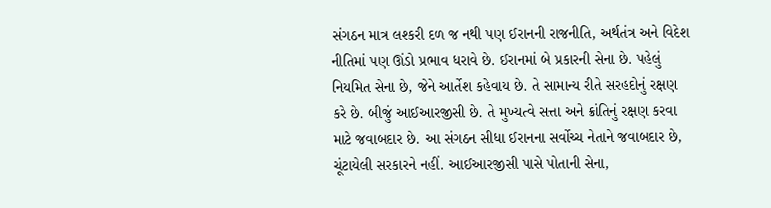સંગઠન માત્ર લશ્કરી દળ જ નથી પણ ઈરાનની રાજનીતિ, અર્થતંત્ર અને વિદેશ નીતિમાં પણ ઊંડો પ્રભાવ ધરાવે છે. ઈરાનમાં બે પ્રકારની સેના છે. પહેલું નિયમિત સેના છે, જેને આર્તેશ કહેવાય છે. તે સામાન્ય રીતે સરહદોનું રક્ષણ કરે છે. બીજું આઈઆરજીસી છે. તે મુખ્યત્વે સત્તા અને ક્રાંતિનું રક્ષણ કરવા માટે જવાબદાર છે. આ સંગઠન સીધા ઈરાનના સર્વોચ્ચ નેતાને જવાબદાર છે, ચૂંટાયેલી સરકારને નહીં. આઈઆરજીસી પાસે પોતાની સેના,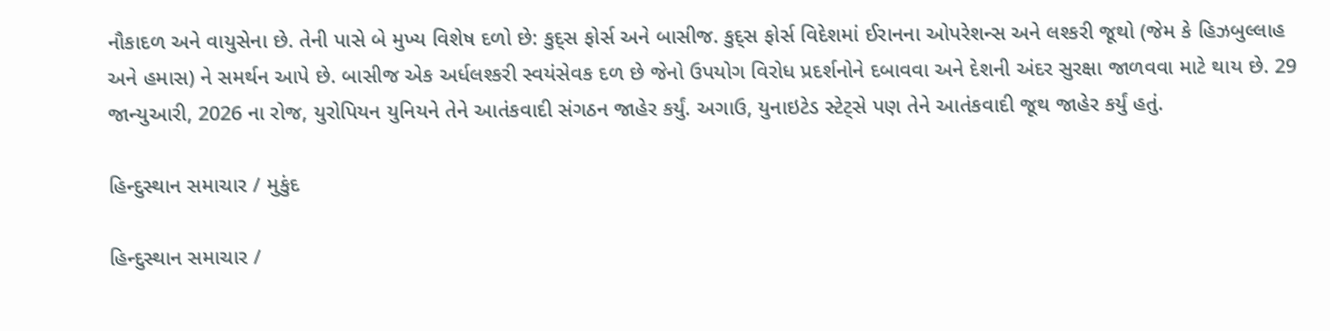નૌકાદળ અને વાયુસેના છે. તેની પાસે બે મુખ્ય વિશેષ દળો છે: કુદ્સ ફોર્સ અને બાસીજ. કુદ્સ ફોર્સ વિદેશમાં ઈરાનના ઓપરેશન્સ અને લશ્કરી જૂથો (જેમ કે હિઝબુલ્લાહ અને હમાસ) ને સમર્થન આપે છે. બાસીજ એક અર્ધલશ્કરી સ્વયંસેવક દળ છે જેનો ઉપયોગ વિરોધ પ્રદર્શનોને દબાવવા અને દેશની અંદર સુરક્ષા જાળવવા માટે થાય છે. 29 જાન્યુઆરી, 2026 ના રોજ, યુરોપિયન યુનિયને તેને આતંકવાદી સંગઠન જાહેર કર્યું. અગાઉ, યુનાઇટેડ સ્ટેટ્સે પણ તેને આતંકવાદી જૂથ જાહેર કર્યું હતું.

હિન્દુસ્થાન સમાચાર / મુકુંદ

હિન્દુસ્થાન સમાચાર /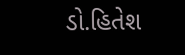ડો.હિતેશ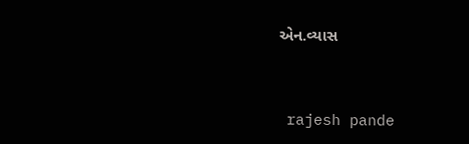એન.વ્યાસ


 rajesh pande